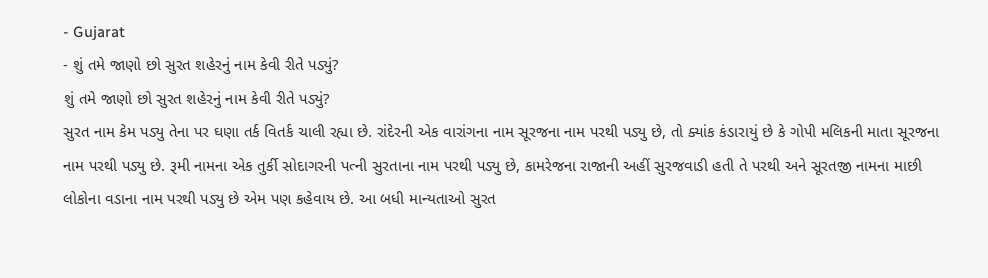- Gujarat
- શું તમે જાણો છો સુરત શહેરનું નામ કેવી રીતે પડ્યું?
શું તમે જાણો છો સુરત શહેરનું નામ કેવી રીતે પડ્યું?
સુરત નામ કેમ પડ્યુ તેના પર ઘણા તર્ક વિતર્ક ચાલી રહ્યા છે. રાંદેરની એક વારાંગના નામ સૂરજના નામ પરથી પડ્યુ છે, તો ક્યાંક કંડારાયું છે કે ગોપી મલિકની માતા સૂરજના નામ પરથી પડ્યુ છે. રૂમી નામના એક તુર્કી સોદાગરની પત્ની સુરતાના નામ પરથી પડ્યુ છે, કામરેજના રાજાની અહીં સુરજવાડી હતી તે પરથી અને સૂરતજી નામના માછી લોકોના વડાના નામ પરથી પડ્યુ છે એમ પણ કહેવાય છે. આ બધી માન્યતાઓ સુરત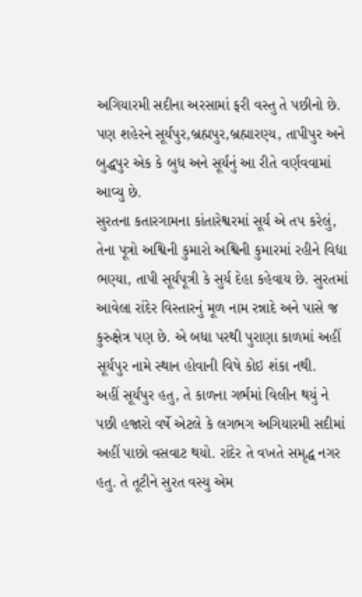અગિયારમી સદીના અરસામાં ફરી વસ્તુ તે પછીનો છે. પણ શહેરને સૂર્યપુર,બ્રહ્મપુર,બ્રહ્મારણ્ય, તાપીપુર અને બુદ્ધપુર એક કે બુધ અને સૂર્યનું આ રીતે વર્ણવવામાં આવ્યુ છે.
સુરતના કતારગામના કાંતારેશ્વરમાં સૂર્ય એ તપ કરેલું, તેના પૂત્રો અશ્વિની કુમારો અશ્વિની કુમારમાં રહીને વિદ્યા ભણ્યા, તાપી સૂર્યપૂત્રી કે સુર્ય દેહા કહેવાય છે. સુરતમાં આવેલા રાંદેર વિસ્તારનું મૂળ નામ રન્નાદે અને પાસે જ કુરુક્ષેત્ર પણ છે. એ બધા પરથી પુરાણા કાળમાં અહીં સૂર્યપુર નામે સ્થાન હોવાની વિષે કોઇ શંકા નથી.
અહીં સૂર્યપુર હતુ, તે કાળના ગર્ભમાં વિલીન થયું ને પછી હજારો વર્ષે એટલે કે લગભગ અગિયારમી સદીમાં અહીં પાછો વસવાટ થયો. રાંદેર તે વખતે સમૃદ્ધ નગર હતુ. તે તૂટીને સુરત વસ્યુ એમ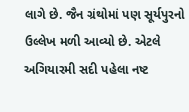લાગે છે. જૈન ગ્રંથોમાં પણ સૂર્યપુરનો ઉલ્લેખ મળી આવ્યો છે. એટલે અગિયારમી સદી પહેલા નષ્ટ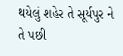થયેલું શહેર તે સૂર્યપુર ને તે પછી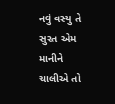નવું વસ્યુ તે સુરત એમ માનીને ચાલીએ તો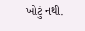ખોટું નથી.